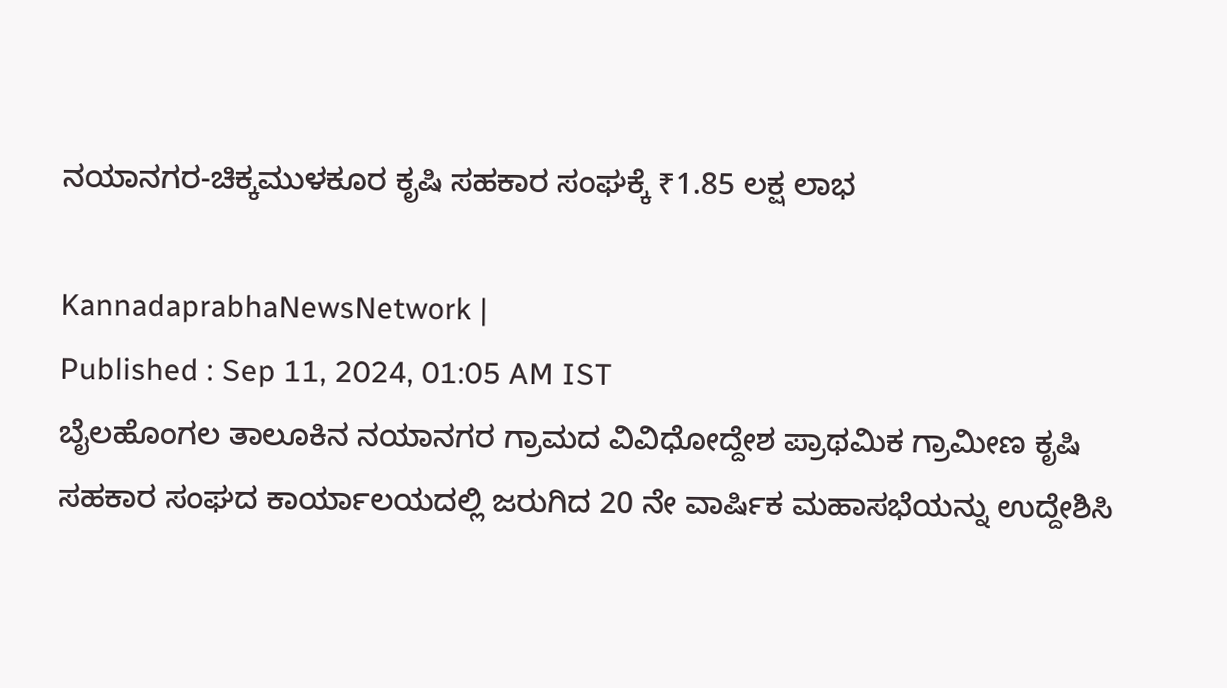ನಯಾನಗರ-ಚಿಕ್ಕಮುಳಕೂರ ಕೃಷಿ ಸಹಕಾರ ಸಂಘಕ್ಕೆ ₹1.85 ಲಕ್ಷ ಲಾಭ

KannadaprabhaNewsNetwork |
Published : Sep 11, 2024, 01:05 AM IST
ಬೈಲಹೊಂಗಲ ತಾಲೂಕಿನ ನಯಾನಗರ ಗ್ರಾಮದ ವಿವಿಧೋದ್ದೇಶ ಪ್ರಾಥಮಿಕ ಗ್ರಾಮೀಣ ಕೃಷಿ ಸಹಕಾರ ಸಂಘದ ಕಾರ್ಯಾಲಯದಲ್ಲಿ ಜರುಗಿದ 20 ನೇ ವಾರ್ಷಿಕ ಮಹಾಸಭೆಯನ್ನು ಉದ್ದೇಶಿಸಿ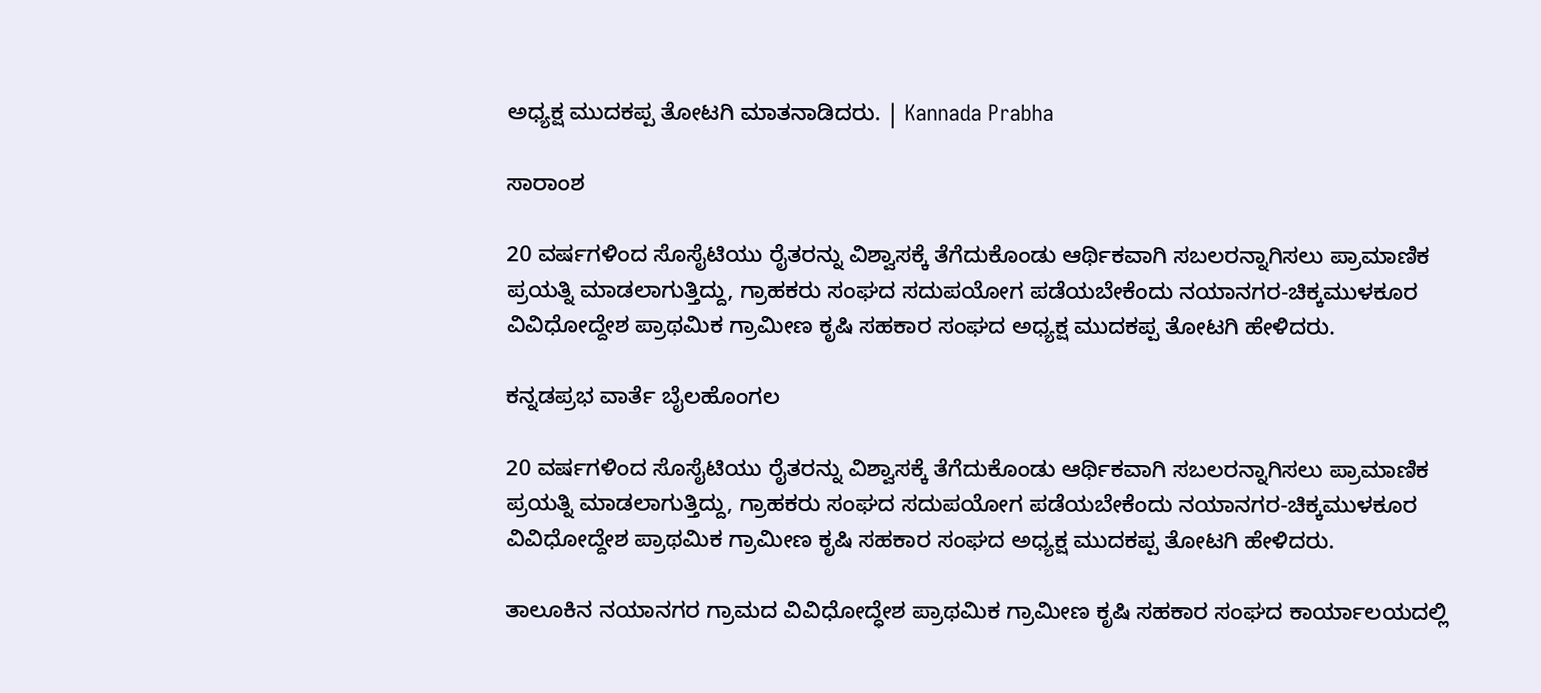ಅಧ್ಯಕ್ಷ ಮುದಕಪ್ಪ ತೋಟಗಿ ಮಾತನಾಡಿದರು. | Kannada Prabha

ಸಾರಾಂಶ

20 ವರ್ಷಗಳಿಂದ ಸೊಸೈಟಿಯು ರೈತರನ್ನು ವಿಶ್ವಾಸಕ್ಕೆ ತೆಗೆದುಕೊಂಡು ಆರ್ಥಿಕವಾಗಿ ಸಬಲರನ್ನಾಗಿಸಲು ಪ್ರಾಮಾಣಿಕ ಪ್ರಯತ್ನಿ ಮಾಡಲಾಗುತ್ತಿದ್ದು, ಗ್ರಾಹಕರು ಸಂಘದ ಸದುಪಯೋಗ ಪಡೆಯಬೇಕೆಂದು ನಯಾನಗರ-ಚಿಕ್ಕಮುಳಕೂರ ವಿವಿಧೋದ್ದೇಶ ಪ್ರಾಥಮಿಕ ಗ್ರಾಮೀಣ ಕೃಷಿ ಸಹಕಾರ ಸಂಘದ ಅಧ್ಯಕ್ಷ ಮುದಕಪ್ಪ ತೋಟಗಿ ಹೇಳಿದರು.

ಕನ್ನಡಪ್ರಭ ವಾರ್ತೆ ಬೈಲಹೊಂಗಲ

20 ವರ್ಷಗಳಿಂದ ಸೊಸೈಟಿಯು ರೈತರನ್ನು ವಿಶ್ವಾಸಕ್ಕೆ ತೆಗೆದುಕೊಂಡು ಆರ್ಥಿಕವಾಗಿ ಸಬಲರನ್ನಾಗಿಸಲು ಪ್ರಾಮಾಣಿಕ ಪ್ರಯತ್ನಿ ಮಾಡಲಾಗುತ್ತಿದ್ದು, ಗ್ರಾಹಕರು ಸಂಘದ ಸದುಪಯೋಗ ಪಡೆಯಬೇಕೆಂದು ನಯಾನಗರ-ಚಿಕ್ಕಮುಳಕೂರ ವಿವಿಧೋದ್ದೇಶ ಪ್ರಾಥಮಿಕ ಗ್ರಾಮೀಣ ಕೃಷಿ ಸಹಕಾರ ಸಂಘದ ಅಧ್ಯಕ್ಷ ಮುದಕಪ್ಪ ತೋಟಗಿ ಹೇಳಿದರು.

ತಾಲೂಕಿನ ನಯಾನಗರ ಗ್ರಾಮದ ವಿವಿಧೋದ್ಧೇಶ ಪ್ರಾಥಮಿಕ ಗ್ರಾಮೀಣ ಕೃಷಿ ಸಹಕಾರ ಸಂಘದ ಕಾರ್ಯಾಲಯದಲ್ಲಿ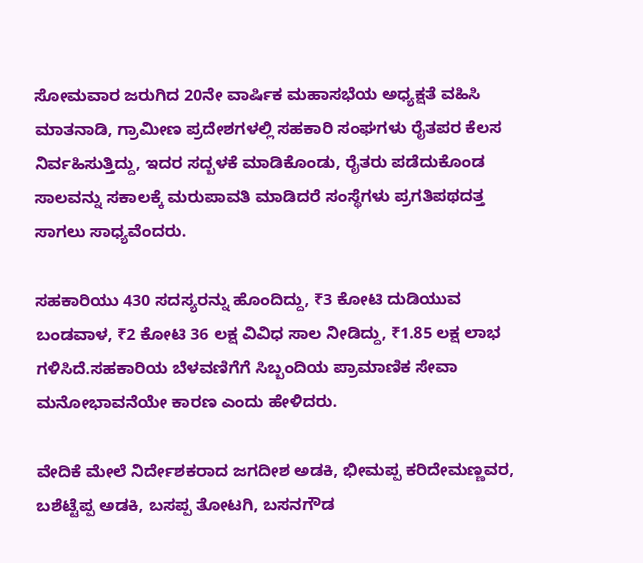ಸೋಮವಾರ ಜರುಗಿದ 20ನೇ ವಾರ್ಷಿಕ ಮಹಾಸಭೆಯ ಅಧ್ಯಕ್ಷತೆ ವಹಿಸಿ ಮಾತನಾಡಿ, ಗ್ರಾಮೀಣ ಪ್ರದೇಶಗಳಲ್ಲಿ ಸಹಕಾರಿ ಸಂಘಗಳು ರೈತಪರ ಕೆಲಸ ನಿರ್ವಹಿಸುತ್ತಿದ್ದು, ಇದರ ಸದ್ಬಳಕೆ ಮಾಡಿಕೊಂಡು, ರೈತರು ಪಡೆದುಕೊಂಡ ಸಾಲವನ್ನು ಸಕಾಲಕ್ಕೆ ಮರುಪಾವತಿ ಮಾಡಿದರೆ ಸಂಸ್ಥೆಗಳು ಪ್ರಗತಿಪಥದತ್ತ ಸಾಗಲು ಸಾಧ್ಯವೆಂದರು.

ಸಹಕಾರಿಯು 430 ಸದಸ್ಯರನ್ನು ಹೊಂದಿದ್ದು, ₹3 ಕೋಟಿ ದುಡಿಯುವ ಬಂಡವಾಳ, ₹2 ಕೋಟಿ 36 ಲಕ್ಷ ವಿವಿಧ ಸಾಲ ನೀಡಿದ್ದು, ₹1.85 ಲಕ್ಷ ಲಾಭ ಗಳಿಸಿದೆ.ಸಹಕಾರಿಯ ಬೆಳವಣಿಗೆಗೆ ಸಿಬ್ಬಂದಿಯ ಪ್ರಾಮಾಣಿಕ ಸೇವಾ ಮನೋಭಾವನೆಯೇ ಕಾರಣ ಎಂದು ಹೇಳಿದರು.

ವೇದಿಕೆ ಮೇಲೆ ನಿರ್ದೇಶಕರಾದ ಜಗದೀಶ ಅಡಕಿ, ಭೀಮಪ್ಪ ಕರಿದೇಮಣ್ಣವರ, ಬಶೆಟ್ಟೆಪ್ಪ ಅಡಕಿ, ಬಸಪ್ಪ ತೋಟಗಿ, ಬಸನಗೌಡ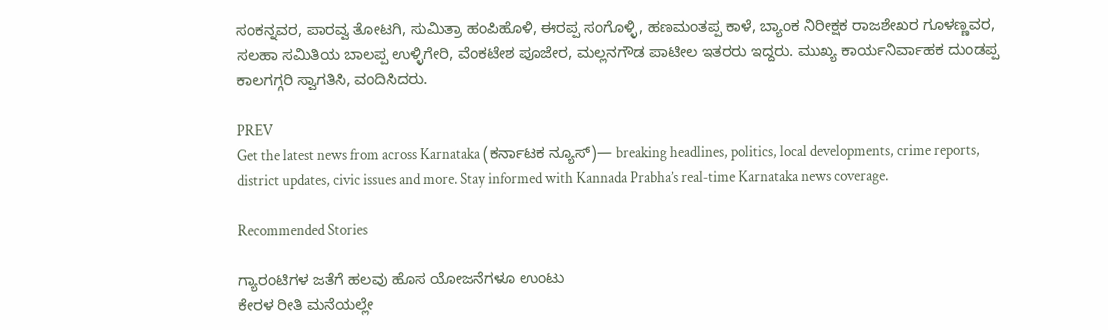ಸಂಕನ್ನವರ, ಪಾರವ್ವ ತೋಟಗಿ, ಸುಮಿತ್ರಾ ಹಂಪಿಹೊಳಿ, ಈರಪ್ಪ ಸಂಗೊಳ್ಳಿ, ಹಣಮಂತಪ್ಪ ಕಾಳೆ, ಬ್ಯಾಂಕ ನಿರೀಕ್ಷಕ ರಾಜಶೇಖರ ಗೂಳಣ್ಣವರ, ಸಲಹಾ ಸಮಿತಿಯ ಬಾಲಪ್ಪ ಉಳ್ಳಿಗೇರಿ, ವೆಂಕಟೇಶ ಪೂಜೇರ, ಮಲ್ಲನಗೌಡ ಪಾಟೀಲ ಇತರರು ಇದ್ದರು. ಮುಖ್ಯ ಕಾರ್ಯನಿರ್ವಾಹಕ ದುಂಡಪ್ಪ ಕಾಲಗಗ್ಗರಿ ಸ್ವಾಗತಿಸಿ, ವಂದಿಸಿದರು.

PREV
Get the latest news from across Karnataka (ಕರ್ನಾಟಕ ನ್ಯೂಸ್)— breaking headlines, politics, local developments, crime reports, district updates, civic issues and more. Stay informed with Kannada Prabha’s real‑time Karnataka news coverage.

Recommended Stories

ಗ್ಯಾರಂಟಿಗಳ ಜತೆಗೆ ಹಲವು ಹೊಸ ಯೋಜನೆಗಳೂ ಉಂಟು
ಕೇರಳ ರೀತಿ ಮನೆಯಲ್ಲೇ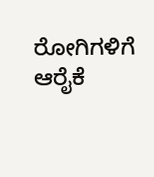ರೋಗಿಗಳಿಗೆ ಆರೈಕೆ